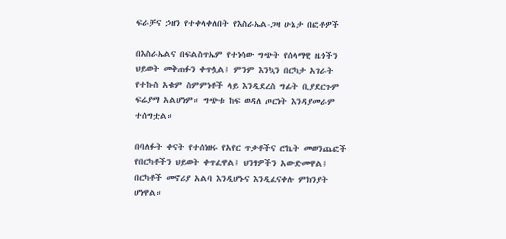ፍራቻና ኃዘን የተቀላቀለበት የእስራኤል-ጋዛ ሁኔታ በፎቶዎች

በእስራኤልና በፍልስጥኤም የተነሳው ግጭት የሰላማዊ ዜጎችን ህይወት መቅጠፉን ቀጥሏል፤ ምንም እንኳን በርካታ አገራት የተኩስ አቁም ስምምነቶች ላይ እንዲደረስ ግፊት ቢያደርጉም ፍሬያማ አልሆነም። ግጭቱ ከፍ ወዳለ ጦርነት እንዳያመራም ተሰግቷል።

በባለፉት ቀናት የተሰነዘሩ የአየር ጥቃቶችና ሮኬት መወንጨፎች የበርካቶችን ህይወት ቀጥፈዋል፤ ህንፃዎችን አውድመዋል፤ በርካቶች መኖሪያ አልባ እንዲሆኑና እንዲፈናቀሉ ምክንያት ሆነዋል።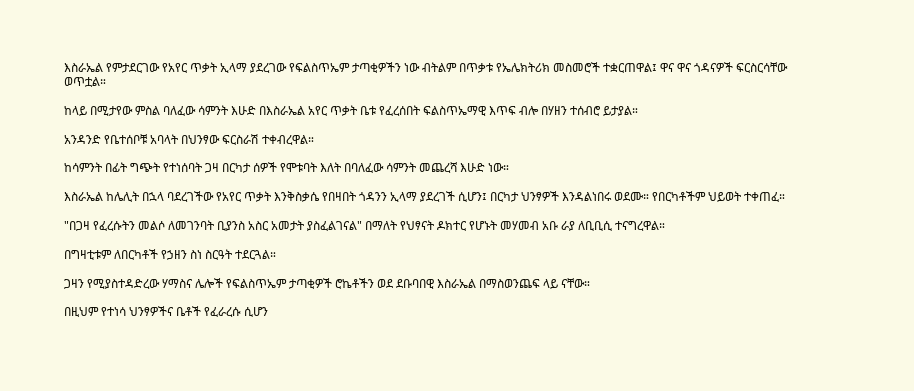እስራኤል የምታደርገው የአየር ጥቃት ኢላማ ያደረገው የፍልስጥኤም ታጣቂዎችን ነው ብትልም በጥቃቱ የኤሌክትሪክ መስመሮች ተቋርጠዋል፤ ዋና ዋና ጎዳናዎች ፍርስርሳቸው ወጥቷል።

ከላይ በሚታየው ምስል ባለፈው ሳምንት እሁድ በእስራኤል አየር ጥቃት ቤቱ የፈረሰበት ፍልስጥኤማዊ እጥፍ ብሎ በሃዘን ተሰብሮ ይታያል።

አንዳንድ የቤተሰቦቹ አባላት በህንፃው ፍርስራሽ ተቀብረዋል።

ከሳምንት በፊት ግጭት የተነሰባት ጋዛ በርካታ ሰዎች የሞቱባት እለት በባለፈው ሳምንት መጨረሻ እሁድ ነው።

እስራኤል ከሌሊት በኋላ ባደረገችው የአየር ጥቃት እንቅስቃሴ የበዛበት ጎዳንን ኢላማ ያደረገች ሲሆን፤ በርካታ ህንፃዎች እንዳልነበሩ ወደሙ። የበርካቶችም ህይወት ተቀጠፈ።

"በጋዛ የፈረሱትን መልሶ ለመገንባት ቢያንስ አስር አመታት ያስፈልገናል" በማለት የህፃናት ዶክተር የሆኑት መሃመብ አቡ ራያ ለቢቢሲ ተናግረዋል።

በግዛቲቱም ለበርካቶች የኃዘን ስነ ስርዓት ተደርጓል።

ጋዛን የሚያስተዳድረው ሃማስና ሌሎች የፍልስጥኤም ታጣቂዎች ሮኬቶችን ወደ ደቡባበዊ እስራኤል በማስወንጨፍ ላይ ናቸው።

በዚህም የተነሳ ህንፃዎችና ቤቶች የፈራረሱ ሲሆን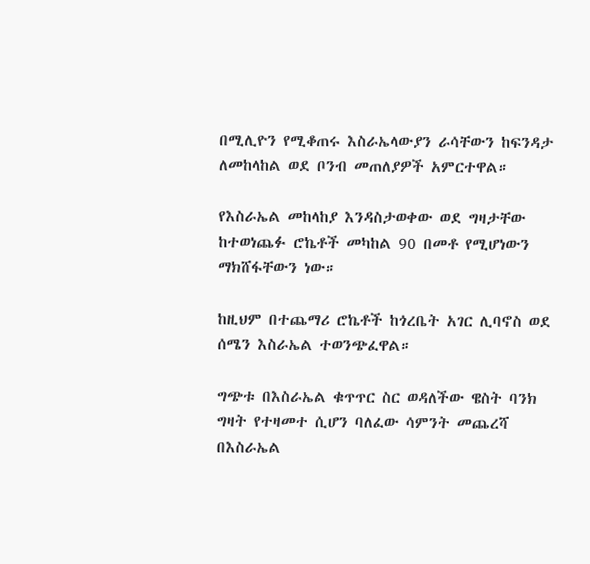በሚሊዮን የሚቆጠሩ እስራኤላውያን ራሳቸውን ከፍንዳታ ለመከላከል ወደ ቦንብ መጠለያዎች አምርተዋል።

የእስራኤል መከላከያ እንዳስታወቀው ወደ ግዛታቸው ከተወነጨፉ ሮኬቶች መካከል 90 በመቶ የሚሆነውን ማክሸፋቸውን ነው።

ከዚህም በተጨማሪ ሮኬቶች ከጎረቤት አገር ሊባኖስ ወደ ሰሜን እስራኤል ተወንጭፈዋል።

ግጭቱ በእስራኤል ቁጥጥር ስር ወዳለችው ዌስት ባንክ ግዛት የተዛመተ ሲሆን ባለፈው ሳምንት መጨረሻ በእስራኤል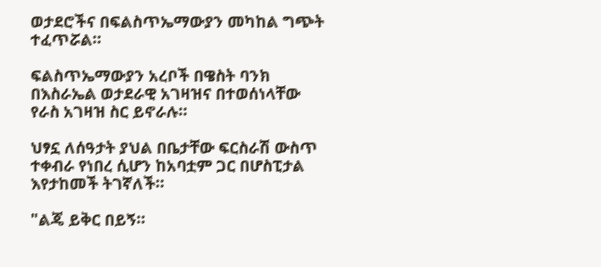ወታደሮችና በፍልስጥኤማውያን መካከል ግጭት ተፈጥሯል።

ፍልስጥኤማውያን አረቦች በዌስት ባንክ በእስራኤል ወታደራዊ አገዛዝና በተወሰነላቸው የራስ አገዛዝ ስር ይኖራሉ።

ህፃኗ ለሰዓታት ያህል በቤታቸው ፍርስራሽ ውስጥ ተቀብራ የነበረ ሲሆን ከአባቷም ጋር በሆስፒታል እየታከመች ትገኛለች።

"ልጄ ይቅር በይኝ።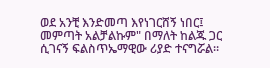ወደ አንቺ እንድመጣ እየነገርሸኝ ነበር፤ መምጣት አልቻልኩም" በማለት ከልጁ ጋር ሲገናኝ ፍልስጥኤማዊው ሪያድ ተናግሯል።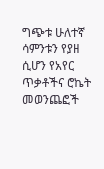ግጭቱ ሁለተኛ ሳምንቱን የያዘ ሲሆን የአየር ጥቃቶችና ሮኬት መወንጨፎች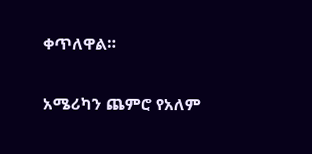ቀጥለዋል።

አሜሪካን ጨምሮ የአለም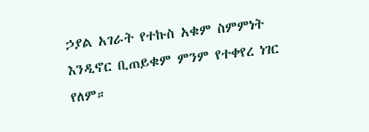ኃያል አገራት የተኩስ አቁም ስምምነት እንዲኖር ቢጠይቁም ምንም የተቀየረ ነገር የለም።